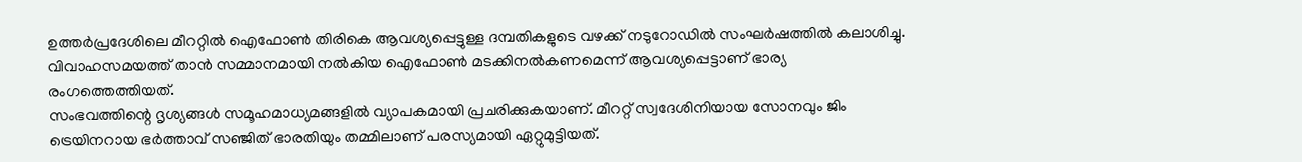ഉത്തർപ്രദേശിലെ മീററ്റിൽ ഐഫോൺ തിരികെ ആവശ്യപ്പെട്ടുള്ള ദമ്പതികളുടെ വഴക്ക് നടുറോഡിൽ സംഘർഷത്തിൽ കലാശിച്ചു. വിവാഹസമയത്ത് താൻ സമ്മാനമായി നൽകിയ ഐഫോൺ മടക്കിനൽകണമെന്ന് ആവശ്യപ്പെട്ടാണ് ഭാര്യ രംഗത്തെത്തിയത്.
സംഭവത്തിന്റെ ദൃശ്യങ്ങൾ സമൂഹമാധ്യമങ്ങളിൽ വ്യാപകമായി പ്രചരിക്കുകയാണ്. മീററ്റ് സ്വദേശിനിയായ സോനവും ജിം ട്രെയിനറായ ഭർത്താവ് സഞ്ജിത് ഭാരതിയും തമ്മിലാണ് പരസ്യമായി ഏറ്റുമുട്ടിയത്.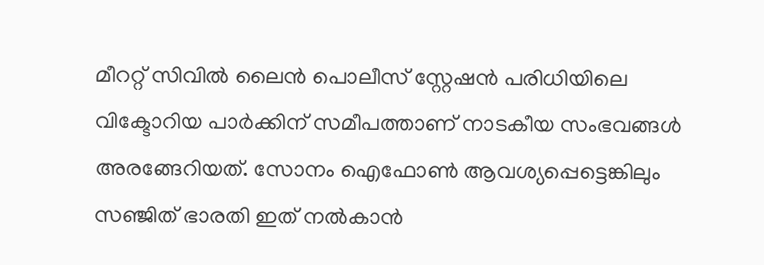മീററ്റ് സിവിൽ ലൈൻ പൊലീസ് സ്റ്റേഷൻ പരിധിയിലെ വിക്ടോറിയ പാർക്കിന് സമീപത്താണ് നാടകീയ സംഭവങ്ങൾ അരങ്ങേറിയത്. സോനം ഐഫോൺ ആവശ്യപ്പെട്ടെങ്കിലും സഞ്ജിത് ഭാരതി ഇത് നൽകാൻ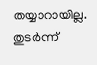തയ്യാറായില്ല.
തുടർന്ന്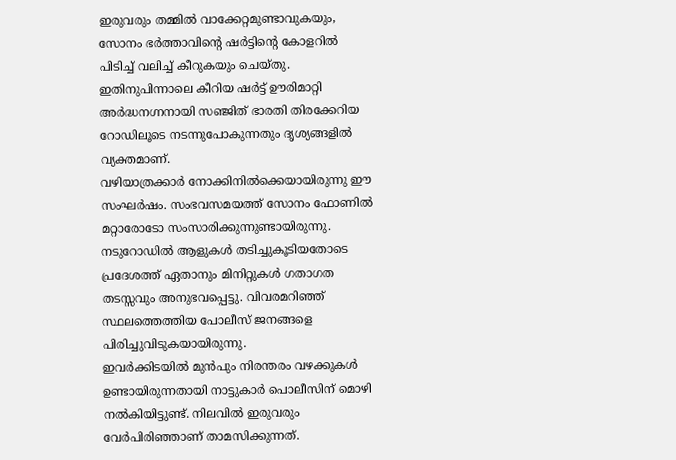ഇരുവരും തമ്മിൽ വാക്കേറ്റമുണ്ടാവുകയും, സോനം ഭർത്താവിന്റെ ഷർട്ടിന്റെ കോളറിൽ പിടിച്ച് വലിച്ച് കീറുകയും ചെയ്തു. ഇതിനുപിന്നാലെ കീറിയ ഷർട്ട് ഊരിമാറ്റി അർദ്ധനഗ്നനായി സഞ്ജിത് ഭാരതി തിരക്കേറിയ റോഡിലൂടെ നടന്നുപോകുന്നതും ദൃശ്യങ്ങളിൽ വ്യക്തമാണ്.
വഴിയാത്രക്കാർ നോക്കിനിൽക്കെയായിരുന്നു ഈ സംഘർഷം. സംഭവസമയത്ത് സോനം ഫോണിൽ മറ്റാരോടോ സംസാരിക്കുന്നുണ്ടായിരുന്നു.
നടുറോഡിൽ ആളുകൾ തടിച്ചുകൂടിയതോടെ പ്രദേശത്ത് ഏതാനും മിനിറ്റുകൾ ഗതാഗത തടസ്സവും അനുഭവപ്പെട്ടു. വിവരമറിഞ്ഞ് സ്ഥലത്തെത്തിയ പോലീസ് ജനങ്ങളെ പിരിച്ചുവിടുകയായിരുന്നു.
ഇവർക്കിടയിൽ മുൻപും നിരന്തരം വഴക്കുകൾ ഉണ്ടായിരുന്നതായി നാട്ടുകാർ പൊലീസിന് മൊഴി നൽകിയിട്ടുണ്ട്. നിലവിൽ ഇരുവരും വേർപിരിഞ്ഞാണ് താമസിക്കുന്നത്.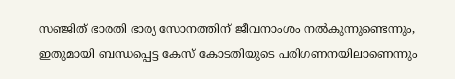സഞ്ജിത് ഭാരതി ഭാര്യ സോനത്തിന് ജീവനാംശം നൽകുന്നുണ്ടെന്നും, ഇതുമായി ബന്ധപ്പെട്ട കേസ് കോടതിയുടെ പരിഗണനയിലാണെന്നും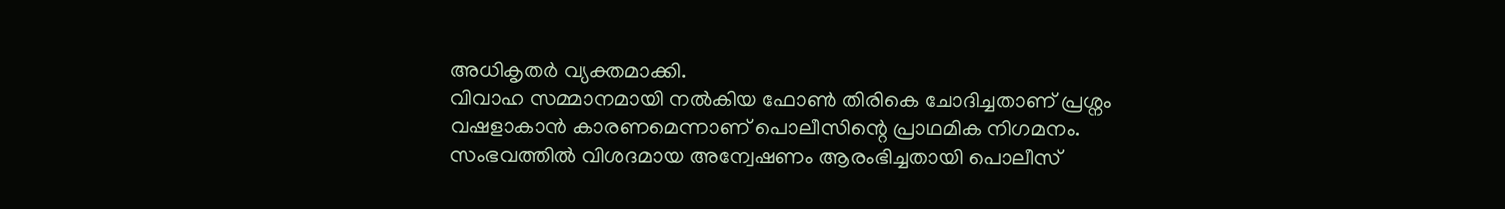അധികൃതർ വ്യക്തമാക്കി.
വിവാഹ സമ്മാനമായി നൽകിയ ഫോൺ തിരികെ ചോദിച്ചതാണ് പ്രശ്നം വഷളാകാൻ കാരണമെന്നാണ് പൊലീസിന്റെ പ്രാഥമിക നിഗമനം. സംഭവത്തിൽ വിശദമായ അന്വേഷണം ആരംഭിച്ചതായി പൊലീസ്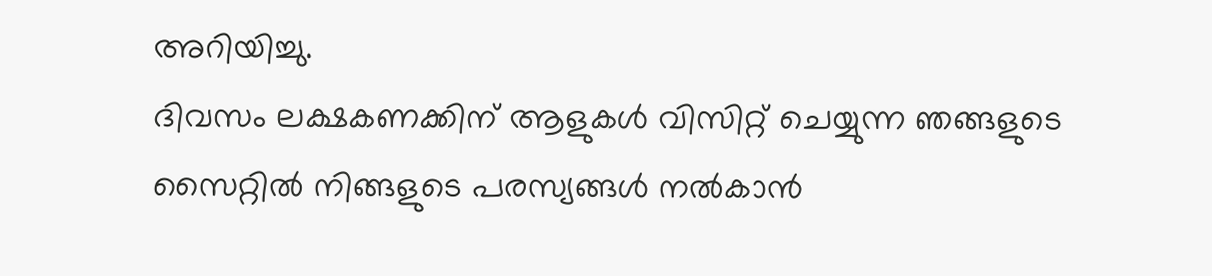അറിയിച്ചു.
ദിവസം ലക്ഷകണക്കിന് ആളുകൾ വിസിറ്റ് ചെയ്യുന്ന ഞങ്ങളുടെ സൈറ്റിൽ നിങ്ങളുടെ പരസ്യങ്ങൾ നൽകാൻ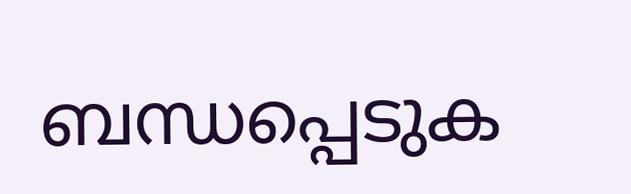ബന്ധപ്പെടുക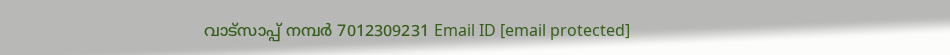വാട്സാപ്പ് നമ്പർ 7012309231 Email ID [email protected]